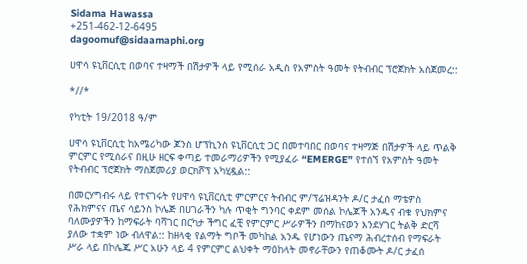Sidama Hawassa
+251-462-12-6495
dagoomuf@sidaamaphi.org

ሀዋሳ ዩኒቨርሲቲ በወባና ተዛማች በሽታዎች ላይ የሚሰራ አዲስ የአምስት ዓመት የትብብር ፕሮጀክት አስጀመረ::

*//*

የካቲት 19/2018 ዓ/ም

ሀዋሳ ዩኒቨርሲቲ ከአሜሪካው ጆንስ ሆፕኪንስ ዩኒቨርሲቲ ጋር በመተባበር በወባና ተዛማጅ በሽታዎች ላይ ጥልቅ ምርምር የሚሰራና በዚሁ ዘርፍ ቀጣይ ተመራማሪዎችን የሚያፈራ “EMERGE” የተሰኘ የአምስት ዓመት የትብብር ፕሮጀክት ማስጀመሪያ ወርክሾፕ አካሂዷል::

በመርሃግብሩ ላይ የተናገሩት የሀዋሳ ዩኒቨርሲቲ ምርምርና ትብብር ም/ፕሬዝዳንት ዶ/ር ታፈሰ ማቴዎስ የሕክምናና ጤና ሳይንስ ኮሌጅ በሀገራችን ካሉ ጥቂት ግንባር ቀደም መሰል ኮሌጆች አንዱና ብቁ የህክምና ባለሙያዎችን ከማፍራት ባሻገር በርካታ ችግር ፈቺ የምርምር ሥራዎችን በማከናወን እንደሃገር ትልቅ ድርሻ ያለው ተቋም ነው ብለዋል:: ከዘላቂ የልማት ግቦች መካከል አንዱ የሆነውን ጤናማ ሕብረተሰብ የማፍራት ሥራ ላይ በኮሌጁ ሥር አሁን ላይ 4 የምርምር ልህቀት ማዕከላት መኖራቸውን የጠቆሙት ዶ/ር ታፈሰ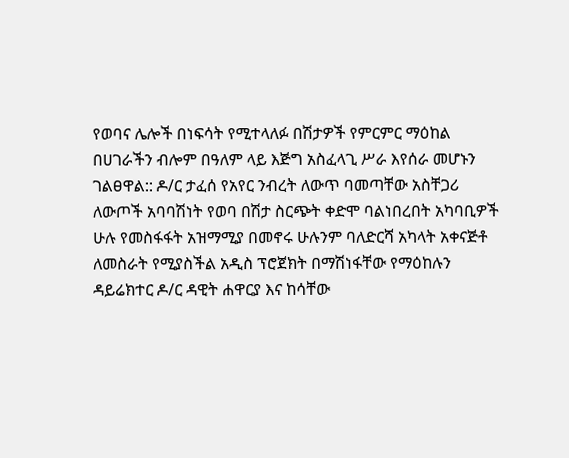የወባና ሌሎች በነፍሳት የሚተላለፉ በሽታዎች የምርምር ማዕከል በሀገራችን ብሎም በዓለም ላይ እጅግ አስፈላጊ ሥራ እየሰራ መሆኑን ገልፀዋል:: ዶ/ር ታፈሰ የአየር ንብረት ለውጥ ባመጣቸው አስቸጋሪ ለውጦች አባባሽነት የወባ በሽታ ስርጭት ቀድሞ ባልነበረበት አካባቢዎች ሁሉ የመስፋፋት አዝማሚያ በመኖሩ ሁሉንም ባለድርሻ አካላት አቀናጅቶ ለመስራት የሚያስችል አዲስ ፕሮጀክት በማሽነፋቸው የማዕከሉን ዳይሬክተር ዶ/ር ዳዊት ሐዋርያ እና ከሳቸው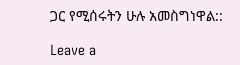ጋር የሚሰሩትን ሁሉ አመስግነዋል::

Leave a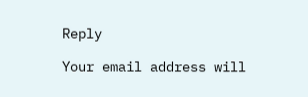Reply

Your email address will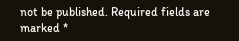not be published. Required fields are marked *